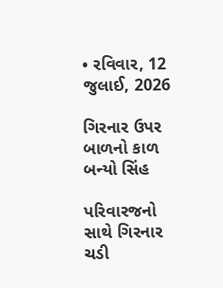• રવિવાર, 12 જુલાઈ, 2026

ગિરનાર ઉપર બાળનો કાળ બન્યો સિંહ

પરિવારજનો સાથે ગિરનાર ચડી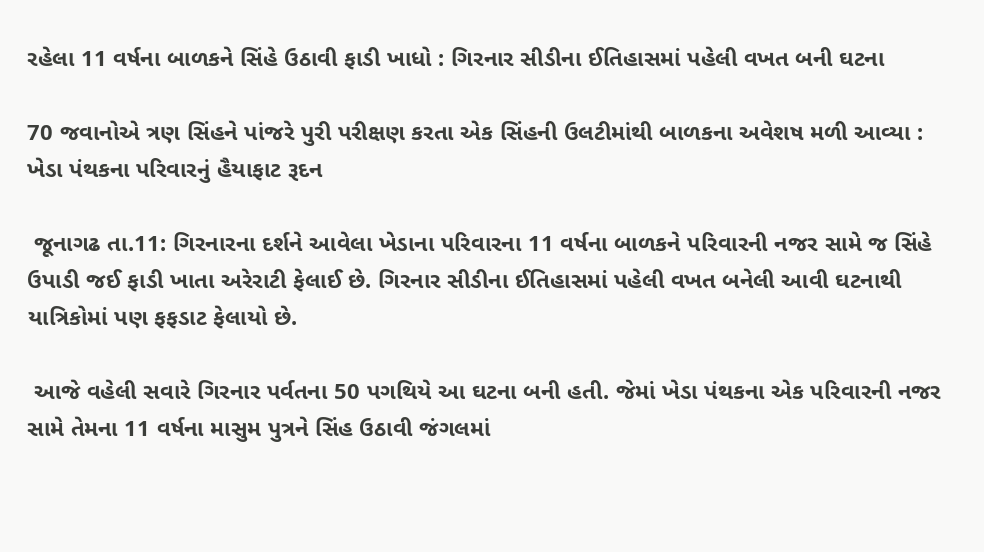રહેલા 11 વર્ષના બાળકને સિંહે ઉઠાવી ફાડી ખાધો : ગિરનાર સીડીના ઈતિહાસમાં પહેલી વખત બની ઘટના

70 જવાનોએ ત્રણ સિંહને પાંજરે પુરી પરીક્ષણ કરતા એક સિંહની ઉલટીમાંથી બાળકના અવેશષ મળી આવ્યા : ખેડા પંથકના પરિવારનું હૈયાફાટ રૂદન

 જૂનાગઢ તા.11: ગિરનારના દર્શને આવેલા ખેડાના પરિવારના 11 વર્ષના બાળકને પરિવારની નજર સામે જ સિંહે ઉપાડી જઈ ફાડી ખાતા અરેરાટી ફેલાઈ છે. ગિરનાર સીડીના ઈતિહાસમાં પહેલી વખત બનેલી આવી ઘટનાથી યાત્રિકોમાં પણ ફફડાટ ફેલાયો છે.

 આજે વહેલી સવારે ગિરનાર પર્વતના 50 પગથિયે આ ઘટના બની હતી. જેમાં ખેડા પંથકના એક પરિવારની નજર સામે તેમના 11 વર્ષના માસુમ પુત્રને સિંહ ઉઠાવી જંગલમાં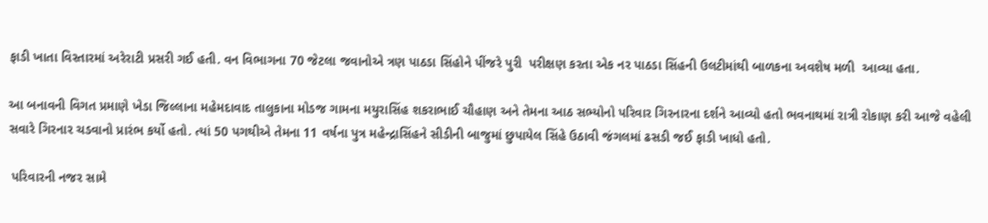ફાડી ખાતા વિસ્તારમાં અરેરાટી પ્રસરી ગઈ હતી. વન વિભાગના 70 જેટલા જવાનોએ ત્રણ પાઠડા સિંહોને પીંજરે પુરી  પરીક્ષણ કરતા એક નર પાઠડા સિંહની ઉલટીમાંથી બાળકના અવશેષ મળી  આવ્યા હતા.

આ બનાવની વિગત પ્રમાણે ખેડા જિલ્લાના મહેમદાવાદ તાલુકાના મોડજ ગામના મયુરાસિંહ શકરાભાઈ ચૌહાણ અને તેમના આઠ સભ્યોનો પરિવાર ગિરનારના દર્શને આવ્યો હતો ભવનાથમાં રાત્રી રોકાણ કરી આજે વહેલી સવારે ગિરનાર ચડવાનો પ્રારંભ કર્યો હતો. ત્યાં 50 પગથીએ તેમના 11 વર્ષના પુત્ર મહેન્દ્રાસિંહને સીડીની બાજુમાં છુપાયેલ સિંહે ઉઠાવી જંગલમાં ઢસડી જઈ ફાડી ખાધો હતો.

 પરિવારની નજર સામે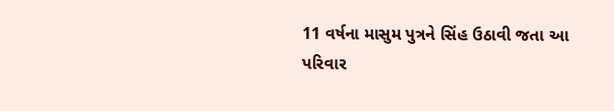11 વર્ષના માસુમ પુત્રને સિંહ ઉઠાવી જતા આ પરિવાર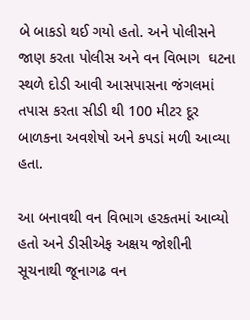બે બાકડો થઈ ગયો હતો. અને પોલીસને જાણ કરતા પોલીસ અને વન વિભાગ  ઘટના સ્થળે દોડી આવી આસપાસના જંગલમાં તપાસ કરતા સીડી થી 100 મીટર દૂર બાળકના અવશેષો અને કપડાં મળી આવ્યા હતા.

આ બનાવથી વન વિભાગ હરકતમાં આવ્યો હતો અને ડીસીએફ અક્ષય જોશીની સૂચનાથી જૂનાગઢ વન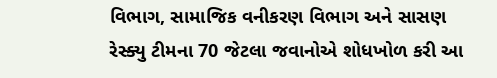વિભાગ, સામાજિક વનીકરણ વિભાગ અને સાસણ રેસ્ક્યુ ટીમના 70 જેટલા જવાનોએ શોધખોળ કરી આ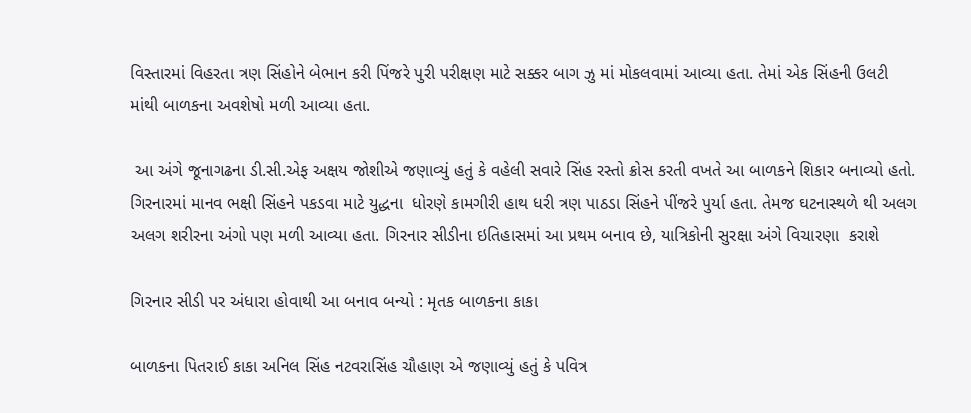વિસ્તારમાં વિહરતા ત્રણ સિંહોને બેભાન કરી પિંજરે પુરી પરીક્ષણ માટે સક્કર બાગ ઝુ માં મોકલવામાં આવ્યા હતા. તેમાં એક સિંહની ઉલટી માંથી બાળકના અવશેષો મળી આવ્યા હતા.

 આ અંગે જૂનાગઢના ડી.સી.એફ અક્ષય જોશીએ જણાવ્યું હતું કે વહેલી સવારે સિંહ રસ્તો ક્રોસ કરતી વખતે આ બાળકને શિકાર બનાવ્યો હતો. ગિરનારમાં માનવ ભક્ષી સિંહને પકડવા માટે યુદ્ધના  ધોરણે કામગીરી હાથ ધરી ત્રણ પાઠડા સિંહને પીંજરે પુર્યા હતા. તેમજ ઘટનાસ્થળે થી અલગ અલગ શરીરના અંગો પણ મળી આવ્યા હતા. ગિરનાર સીડીના ઇતિહાસમાં આ પ્રથમ બનાવ છે, યાત્રિકોની સુરક્ષા અંગે વિચારણા  કરાશે

ગિરનાર સીડી પર અંધારા હોવાથી આ બનાવ બન્યો : મૃતક બાળકના કાકા

બાળકના પિતરાઈ કાકા અનિલ સિંહ નટવરાસિંહ ચૌહાણ એ જણાવ્યું હતું કે પવિત્ર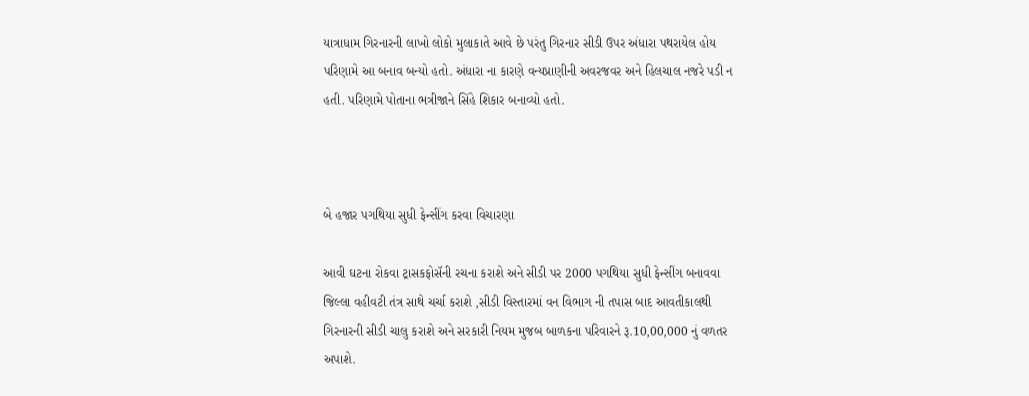યાત્રાધામ ગિરનારની લાખો લોકો મુલાકાતે આવે છે પરંતુ ગિરનાર સીડી ઉપર અંધારા પથરાયેલ હોય પરિણામે આ બનાવ બન્યો હતો. અંધારા ના કારણે વન્યપ્રાણીની અવરજવર અને હિલચાલ નજરે પડી ન હતી. પરિણામે પોતાના ભત્રીજાને સિંહે શિકાર બનાવ્યો હતો.



બે હજાર પગથિયા સુધી ફેન્સીંગ કરવા વિચારણા

આવી ઘટના રોકવા ટ્રાસકફોસૅની રચના કરાશે અને સીડી પર 2000 પગથિયા સુધી ફેન્સીંગ બનાવવા જિલ્લા વહીવટી તંત્ર સાથે ચર્ચા કરાશે ,સીડી વિસ્તારમાં વન વિભાગ ની તપાસ બાદ આવતીકાલથી ગિરનારની સીડી ચાલુ કરાશે અને સરકારી નિયમ મુજબ બાળકના પરિવારને રૂ.10,00,000 નું વળતર અપાશે.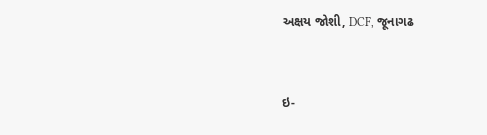અક્ષય જોશી, DCF, જૂનાગઢ



ઇ-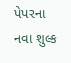પેપરના નવા શુલ્ક